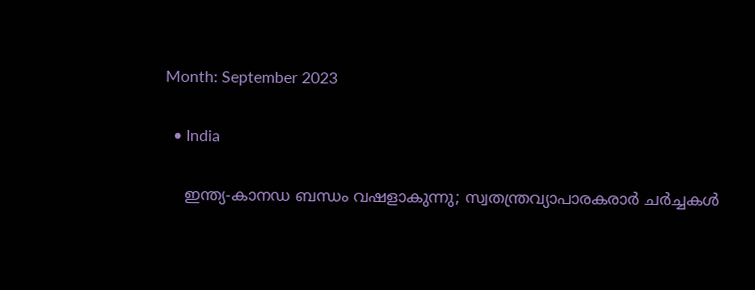Month: September 2023

  • India

    ഇന്ത്യ-കാനഡ ബന്ധം വഷളാകുന്നു; സ്വതന്ത്രവ്യാപാരകരാര്‍ ചര്‍ച്ചകള്‍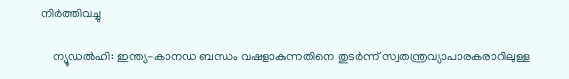നിര്‍ത്തിവച്ചു

    ന്യൂഡല്‍ഹി: ഇന്ത്യ-കാനഡ ബന്ധം വഷളാകുന്നതിനെ തുടര്‍ന്ന് സ്വതന്ത്രവ്യാപാരകരാറിലുള്ള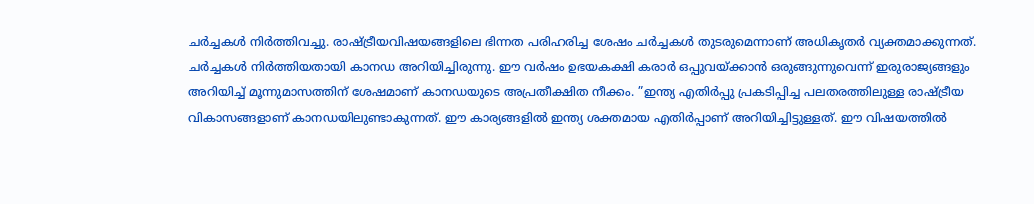ചര്‍ച്ചകള്‍ നിര്‍ത്തിവച്ചു. രാഷ്ട്രീയവിഷയങ്ങളിലെ ഭിന്നത പരിഹരിച്ച ശേഷം ചര്‍ച്ചകള്‍ തുടരുമെന്നാണ് അധികൃതര്‍ വ്യക്തമാക്കുന്നത്. ചര്‍ച്ചകള്‍ നിര്‍ത്തിയതായി കാനഡ അറിയിച്ചിരുന്നു. ഈ വര്‍ഷം ഉഭയകക്ഷി കരാര്‍ ഒപ്പുവയ്ക്കാന്‍ ഒരുങ്ങുന്നുവെന്ന് ഇരുരാജ്യങ്ങളും അറിയിച്ച് മൂന്നുമാസത്തിന് ശേഷമാണ് കാനഡയുടെ അപ്രതീക്ഷിത നീക്കം. ”ഇന്ത്യ എതിര്‍പ്പു പ്രകടിപ്പിച്ച പലതരത്തിലുള്ള രാഷ്ട്രീയ വികാസങ്ങളാണ് കാനഡയിലുണ്ടാകുന്നത്. ഈ കാര്യങ്ങളില്‍ ഇന്ത്യ ശക്തമായ എതിര്‍പ്പാണ് അറിയിച്ചിട്ടുള്ളത്. ഈ വിഷയത്തില്‍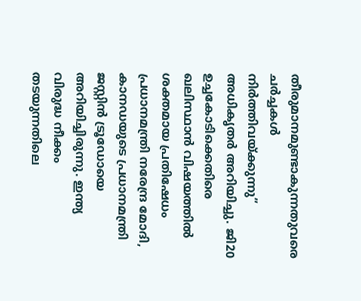തീരുമാനമുണ്ടാകുന്നതുവരെ ചര്‍ച്ചകള്‍ നിര്‍ത്തിവയ്ക്കുന്നു” അധികൃതര്‍ അറിയിച്ചു. ജി20 ഉച്ചകോടിക്കെതിരെ ഖലിസ്ഥാന്‍ വിഷയത്തില്‍ ശക്തമായ പ്രതിഷേധം പ്രധാനമന്ത്രി നരേന്ദ്ര മോദി, കാനഡയുടെ പ്രധാനമന്ത്രി ജസ്റ്റിന്‍ ട്രൂഡോയെ അറിയിച്ചിരുന്നു. ഇന്ത്യ വിരുദ്ധ നീക്കം തടയുന്നതിലെ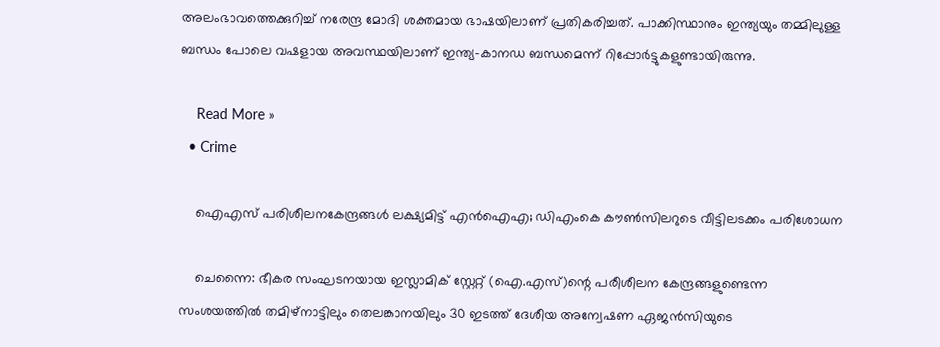അലംഭാവത്തെക്കുറിച്ച് നരേന്ദ്ര മോദി ശക്തമായ ഭാഷയിലാണ് പ്രതികരിച്ചത്. പാക്കിസ്ഥാനും ഇന്ത്യയും തമ്മിലുള്ള ബന്ധം പോലെ വഷളായ അവസ്ഥയിലാണ് ഇന്ത്യ-കാനഡ ബന്ധമെന്ന് റിപ്പോര്‍ട്ടുകളുണ്ടായിരുന്നു.

    Read More »
  • Crime

    ഐഎസ് പരിശീലനകേന്ദ്രങ്ങള്‍ ലക്ഷ്യമിട്ട് എന്‍ഐഎ; ഡിഎംകെ കൗണ്‍സിലറുടെ വീട്ടിലടക്കം പരിശോധന

    ചെന്നൈ: ഭീകര സംഘടനയായ ഇസ്ലാമിക് സ്റ്റേറ്റ് (ഐ.എസ്)ന്റെ പരീശീലന കേന്ദ്രങ്ങളുണ്ടെന്ന സംശയത്തില്‍ തമിഴ്നാട്ടിലും തെലങ്കാനയിലും 30 ഇടത്ത് ദേശീയ അന്വേഷണ ഏജന്‍സിയുടെ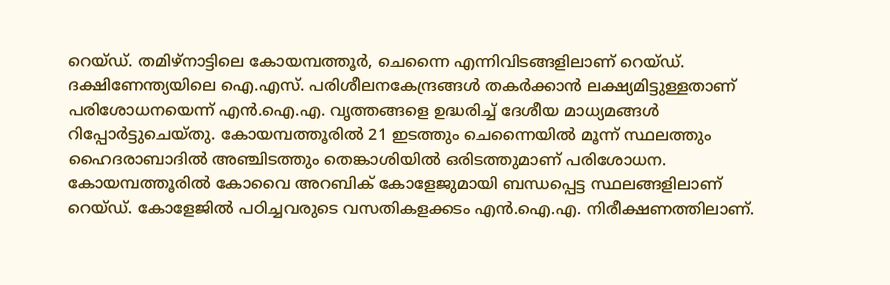റെയ്ഡ്. തമിഴ്നാട്ടിലെ കോയമ്പത്തൂര്‍, ചെന്നൈ എന്നിവിടങ്ങളിലാണ് റെയ്ഡ്. ദക്ഷിണേന്ത്യയിലെ ഐ.എസ്. പരിശീലനകേന്ദ്രങ്ങള്‍ തകര്‍ക്കാന്‍ ലക്ഷ്യമിട്ടുള്ളതാണ് പരിശോധനയെന്ന് എന്‍.ഐ.എ. വൃത്തങ്ങളെ ഉദ്ധരിച്ച് ദേശീയ മാധ്യമങ്ങള്‍ റിപ്പോര്‍ട്ടുചെയ്തു. കോയമ്പത്തൂരില്‍ 21 ഇടത്തും ചെന്നൈയില്‍ മൂന്ന് സ്ഥലത്തും ഹൈദരാബാദില്‍ അഞ്ചിടത്തും തെങ്കാശിയില്‍ ഒരിടത്തുമാണ് പരിശോധന. കോയമ്പത്തൂരില്‍ കോവൈ അറബിക് കോളേജുമായി ബന്ധപ്പെട്ട സ്ഥലങ്ങളിലാണ് റെയ്ഡ്. കോളേജില്‍ പഠിച്ചവരുടെ വസതികളക്കടം എന്‍.ഐ.എ. നിരീക്ഷണത്തിലാണ്.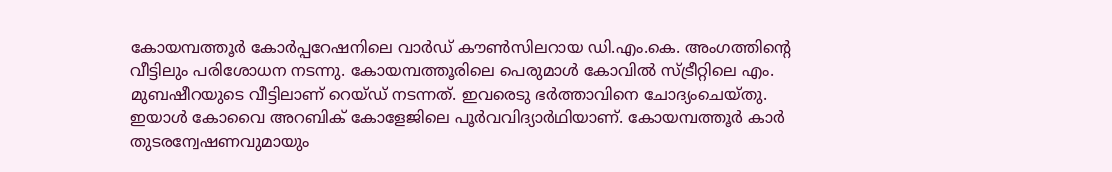കോയമ്പത്തൂര്‍ കോര്‍പ്പറേഷനിലെ വാര്‍ഡ് കൗണ്‍സിലറായ ഡി.എം.കെ. അംഗത്തിന്റെ വീട്ടിലും പരിശോധന നടന്നു. കോയമ്പത്തൂരിലെ പെരുമാള്‍ കോവില്‍ സ്ട്രീറ്റിലെ എം. മുബഷീറയുടെ വീട്ടിലാണ് റെയ്ഡ് നടന്നത്. ഇവരെടു ഭര്‍ത്താവിനെ ചോദ്യംചെയ്തു. ഇയാള്‍ കോവൈ അറബിക് കോളേജിലെ പൂര്‍വവിദ്യാര്‍ഥിയാണ്. കോയമ്പത്തൂര്‍ കാര്‍ തുടരന്വേഷണവുമായും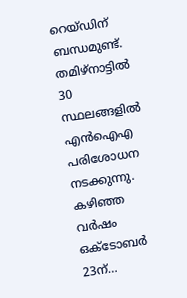റെയ്ഡിന് ബന്ധമുണ്ട്. തമിഴ്നാട്ടില്‍ 30 സ്ഥലങ്ങളില്‍ എന്‍ഐഎ പരിശോധന നടക്കുന്നു. കഴിഞ്ഞ വര്‍ഷം ഒക്ടോബര്‍ 23ന്…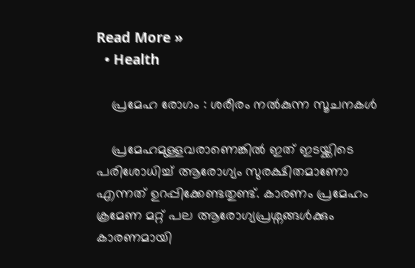Read More »
  • Health

    പ്രമേഹ രോഗം : ശരീരം നൽകുന്ന സൂചനകൾ

    പ്രമേഹമുള്ളവരാണെങ്കില്‍ ഇത് ഇടയ്ക്കിടെ പരിശോധിച്ച്‌ ആരോഗ്യം സുരക്ഷിതമാണോ എന്നത് ഉറപ്പിക്കേണ്ടതുണ്ട്. കാരണം പ്രമേഹം ക്രമേണ മറ്റ് പല ആരോഗ്യപ്രശ്നങ്ങള്‍ക്കും കാരണമായി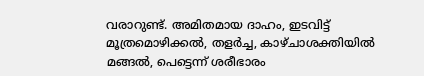വരാറുണ്ട്. അമിതമായ ദാഹം, ഇടവിട്ട് മൂത്രമൊഴിക്കല്‍, തളര്‍ച്ച, കാഴ്ചാശക്തിയില്‍ മങ്ങല്‍, പെട്ടെന്ന് ശരീഭാരം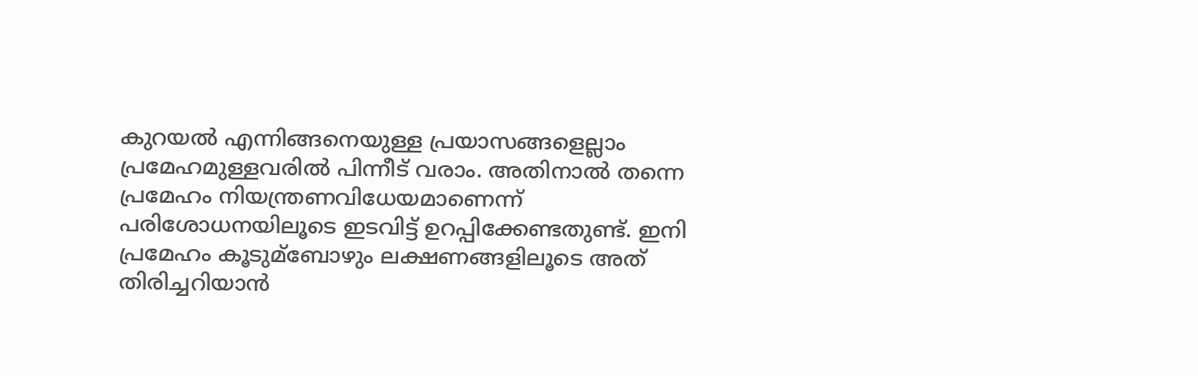കുറയല്‍ എന്നിങ്ങനെയുള്ള പ്രയാസങ്ങളെല്ലാം പ്രമേഹമുള്ളവരില്‍ പിന്നീട് വരാം. അതിനാല്‍ തന്നെ പ്രമേഹം നിയന്ത്രണവിധേയമാണെന്ന് പരിശോധനയിലൂടെ ഇടവിട്ട് ഉറപ്പിക്കേണ്ടതുണ്ട്. ഇനി പ്രമേഹം കൂടുമ്ബോഴും ലക്ഷണങ്ങളിലൂടെ അത് തിരിച്ചറിയാൻ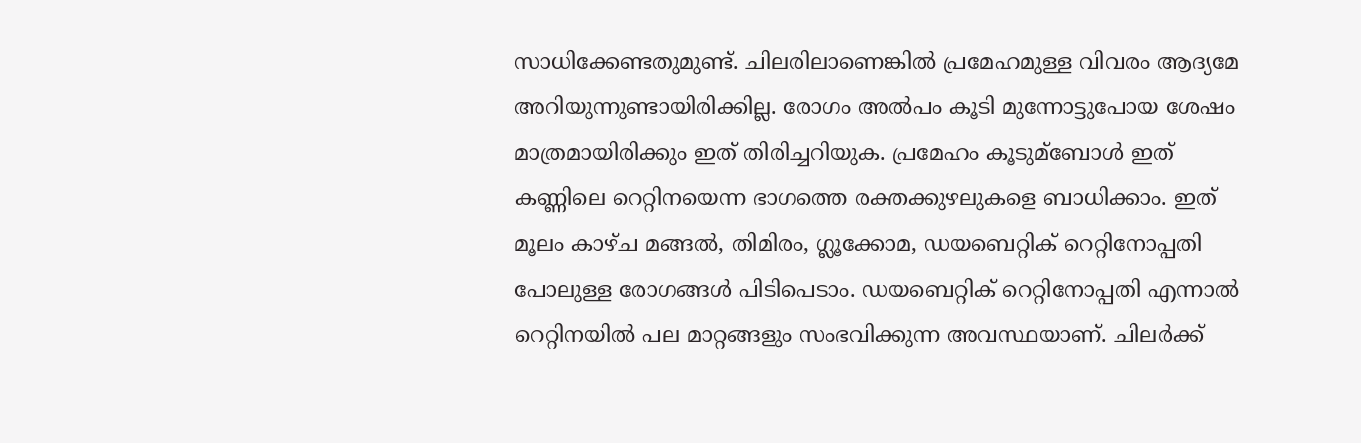സാധിക്കേണ്ടതുമുണ്ട്. ചിലരിലാണെങ്കില്‍ പ്രമേഹമുള്ള വിവരം ആദ്യമേ അറിയുന്നുണ്ടായിരിക്കില്ല. രോഗം അല്‍പം കൂടി മുന്നോട്ടുപോയ ശേഷം മാത്രമായിരിക്കും ഇത് തിരിച്ചറിയുക. പ്രമേഹം കൂടുമ്ബോള്‍ ഇത് കണ്ണിലെ റെറ്റിനയെന്ന ഭാഗത്തെ രക്തക്കുഴലുകളെ ബാധിക്കാം. ഇത് മൂലം കാഴ്ച മങ്ങല്‍, തിമിരം, ഗ്ലൂക്കോമ, ഡയബെറ്റിക് റെറ്റിനോപ്പതി പോലുള്ള രോഗങ്ങള്‍ പിടിപെടാം. ഡയബെറ്റിക് റെറ്റിനോപ്പതി എന്നാല്‍ റെറ്റിനയില്‍ പല മാറ്റങ്ങളും സംഭവിക്കുന്ന അവസ്ഥയാണ്. ചിലര്‍ക്ക്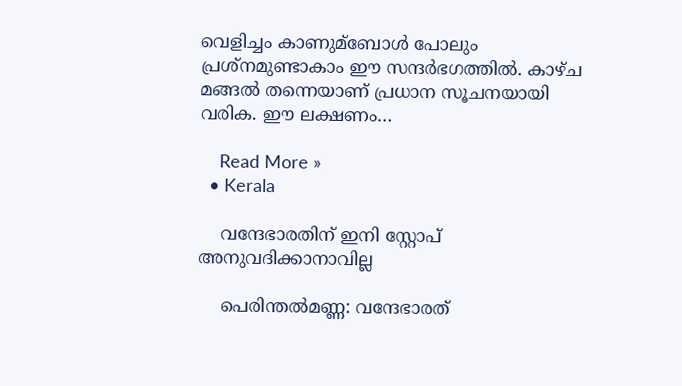വെളിച്ചം കാണുമ്ബോള്‍ പോലും പ്രശ്നമുണ്ടാകാം ഈ സന്ദര്‍ഭഗത്തില്‍. കാഴ്ച മങ്ങല്‍ തന്നെയാണ് പ്രധാന സൂചനയായി വരിക. ഈ ലക്ഷണം…

    Read More »
  • Kerala

    വന്ദേഭാരതിന് ഇനി സ്റ്റോപ് അനുവദിക്കാനാവില്ല

    പെരിന്തല്‍മണ്ണ: വന്ദേഭാരത്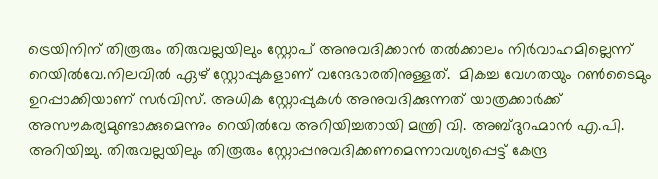ട്രെയിനിന് തിരൂരും തിരുവല്ലയിലും സ്റ്റോപ് അനുവദിക്കാൻ തല്‍ക്കാലം നിര്‍വാഹമില്ലെന്ന് റെയില്‍വേ.നിലവില്‍ ഏഴ് സ്റ്റോപ്പുകളാണ് വന്ദേഭാരതിനുള്ളത്.  മികച്ച വേഗതയും റണ്‍ടൈമും ഉറപ്പാക്കിയാണ് സര്‍വിസ്. അധിക സ്റ്റോപ്പുകള്‍ അനുവദിക്കുന്നത് യാത്രക്കാര്‍ക്ക് അസൗകര്യമുണ്ടാക്കുമെന്നും റെയില്‍വേ അറിയിച്ചതായി മന്ത്രി വി. അബ്ദുറഹ്മാൻ എ.പി. അറിയിച്ചു. തിരുവല്ലയിലും തിരൂരും സ്റ്റോപ്പനുവദിക്കണമെന്നാവശ്യപ്പെട്ട് കേന്ദ്ര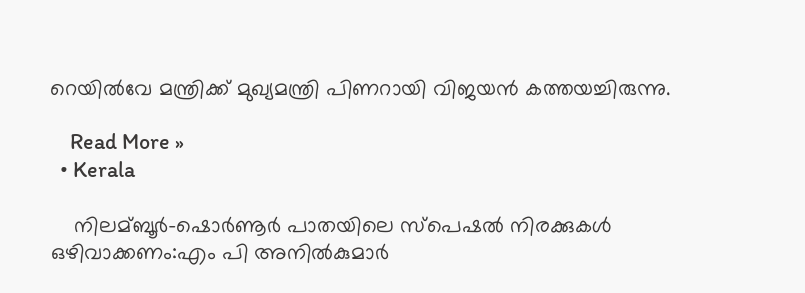റെയില്‍വേ മന്ത്രിക്ക് മുഖ്യമന്ത്രി പിണറായി വിജയൻ കത്തയച്ചിരുന്നു.

    Read More »
  • Kerala

    നിലമ്ബൂര്‍-ഷൊര്‍ണൂര്‍ പാതയിലെ സ്പെഷൽ നിരക്കുകൾ ഒഴിവാക്കണം:എം പി അനിൽകുമാർ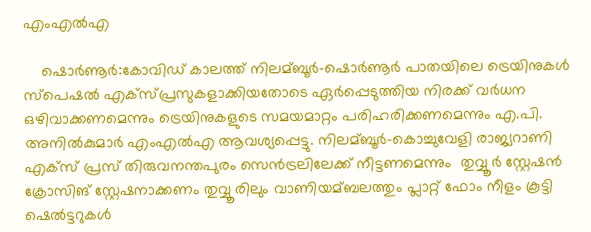എംഎൽഎ

    ഷൊർണൂർ:കോവിഡ് കാലത്ത് നിലമ്ബൂര്‍-ഷൊര്‍ണൂര്‍ പാതയിലെ ട്രെയിനുകള്‍ സ്പെഷല്‍ എക്സ്പ്രസുകളാക്കിയതോടെ ഏര്‍പ്പെടുത്തിയ നിരക്ക് വര്‍ധന ഒഴിവാക്കണമെന്നും ട്രെയിനുകളുടെ സമയമാറ്റം പരിഹരിക്കണമെന്നും എ.പി. അനില്‍കുമാര്‍ എംഎൽഎ ആവശ്യപ്പെട്ടു. നിലമ്ബൂര്‍-കൊച്ചുവേളി രാജ്യറാണി എക്സ് പ്രസ് തിരുവനന്തപുരം സെൻട്രലിലേക്ക് നീട്ടണമെന്നും ‍ തുവ്വൂർ സ്റ്റേഷൻ ക്രോസിങ് സ്റ്റേഷനാക്കണം തുവ്വൂരിലും വാണിയമ്ബലത്തും പ്ലാറ്റ് ഫോം നീളം കൂട്ടി ഷെല്‍ട്ടറുകള്‍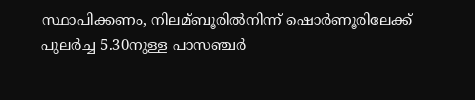സ്ഥാപിക്കണം, നിലമ്ബൂരില്‍നിന്ന് ഷൊര്‍ണൂരിലേക്ക് പുലര്‍ച്ച 5.30നുള്ള പാസഞ്ചര്‍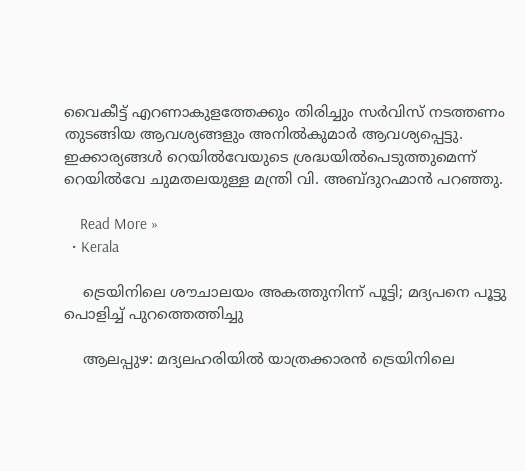വൈകീട്ട് എറണാകുളത്തേക്കും തിരിച്ചും സര്‍വിസ് നടത്തണം തുടങ്ങിയ ആവശ്യങ്ങളും അനിൽകുമാർ ആവശ്യപ്പെട്ടു. ഇക്കാര്യങ്ങള്‍ റെയില്‍വേയുടെ ശ്രദ്ധയില്‍പെടുത്തുമെന്ന് റെയില്‍വേ ചുമതലയുള്ള മന്ത്രി വി. അബ്ദുറഹ്മാൻ പറഞ്ഞു.

    Read More »
  • Kerala

    ട്രെയിനിലെ ശൗചാലയം അകത്തുനിന്ന് പൂട്ടി; മദ്യപനെ പൂട്ടു പൊളിച്ച് പുറത്തെത്തിച്ചു

    ആലപ്പുഴ: മദ്യലഹരിയില്‍ യാത്രക്കാരന്‍ ട്രെയിനിലെ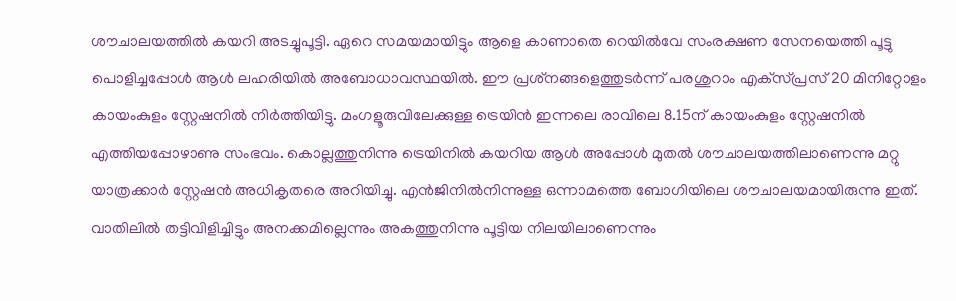ശൗചാലയത്തില്‍ കയറി അടച്ചുപൂട്ടി. ഏറെ സമയമായിട്ടും ആളെ കാണാതെ റെയില്‍വേ സംരക്ഷണ സേനയെത്തി പൂട്ടു പൊളിച്ചപ്പോള്‍ ആള്‍ ലഹരിയില്‍ അബോധാവസ്ഥയില്‍. ഈ പ്രശ്‌നങ്ങളെത്തുടര്‍ന്ന് പരശുറാം എക്‌സ്പ്രസ് 20 മിനിറ്റോളം കായംകുളം സ്റ്റേഷനില്‍ നിര്‍ത്തിയിട്ടു. മംഗളൂരുവിലേക്കുള്ള ട്രെയിന്‍ ഇന്നലെ രാവിലെ 8.15ന് കായംകുളം സ്റ്റേഷനില്‍ എത്തിയപ്പോഴാണു സംഭവം. കൊല്ലത്തുനിന്നു ട്രെയിനില്‍ കയറിയ ആള്‍ അപ്പോള്‍ മുതല്‍ ശൗചാലയത്തിലാണെന്നു മറ്റു യാത്രക്കാര്‍ സ്റ്റേഷന്‍ അധികൃതരെ അറിയിച്ചു. എന്‍ജിനില്‍നിന്നുള്ള ഒന്നാമത്തെ ബോഗിയിലെ ശൗചാലയമായിരുന്നു ഇത്. വാതിലില്‍ തട്ടിവിളിച്ചിട്ടും അനക്കമില്ലെന്നും അകത്തുനിന്നു പൂട്ടിയ നിലയിലാണെന്നും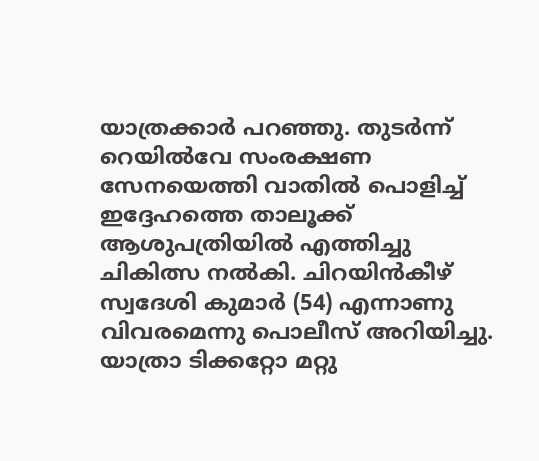യാത്രക്കാര്‍ പറഞ്ഞു. തുടര്‍ന്ന് റെയില്‍വേ സംരക്ഷണ സേനയെത്തി വാതില്‍ പൊളിച്ച് ഇദ്ദേഹത്തെ താലൂക്ക് ആശുപത്രിയില്‍ എത്തിച്ചു ചികിത്സ നല്‍കി. ചിറയിന്‍കീഴ് സ്വദേശി കുമാര്‍ (54) എന്നാണു വിവരമെന്നു പൊലീസ് അറിയിച്ചു. യാത്രാ ടിക്കറ്റോ മറ്റു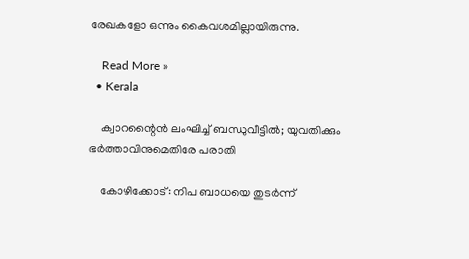രേഖകളോ ഒന്നും കൈവശമില്ലായിരുന്നു.

    Read More »
  • Kerala

    ക്വാറന്റൈന്‍ ലംഘിച്ച് ബന്ധുവീട്ടില്‍; യുവതിക്കും ഭര്‍ത്താവിനുമെതിരേ പരാതി

    കോഴിക്കോട്: നിപ ബാധയെ തുടര്‍ന്ന്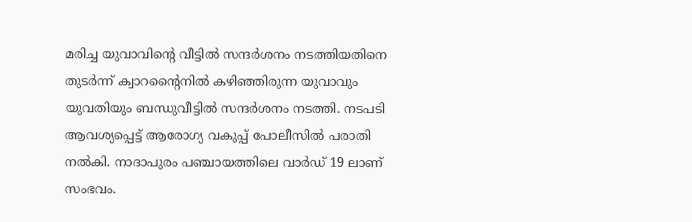മരിച്ച യുവാവിന്റെ വീട്ടില്‍ സന്ദര്‍ശനം നടത്തിയതിനെ തുടര്‍ന്ന് ക്വാറന്റൈനില്‍ കഴിഞ്ഞിരുന്ന യുവാവും യുവതിയും ബന്ധുവീട്ടില്‍ സന്ദര്‍ശനം നടത്തി. നടപടി ആവശ്യപ്പെട്ട് ആരോഗ്യ വകുപ്പ് പോലീസില്‍ പരാതി നല്‍കി. നാദാപുരം പഞ്ചായത്തിലെ വാര്‍ഡ് 19 ലാണ് സംഭവം.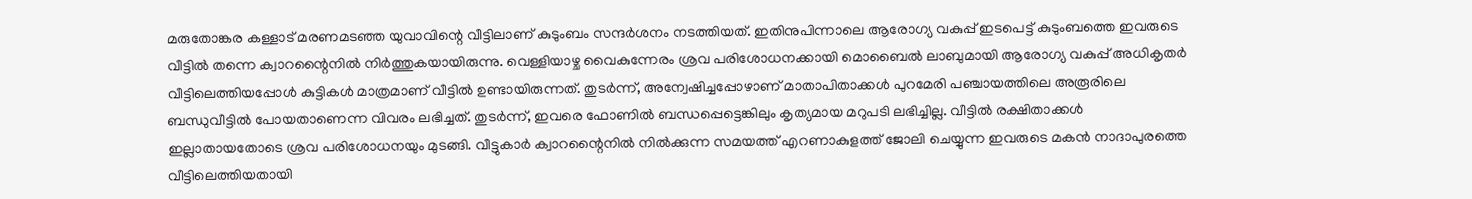മരുതോങ്കര കള്ളാട് മരണമടഞ്ഞ യുവാവിന്റെ വീട്ടിലാണ് കുടുംബം സന്ദര്‍ശനം നടത്തിയത്. ഇതിനുപിന്നാലെ ആരോഗ്യ വകുപ്പ് ഇടപെട്ട് കുടുംബത്തെ ഇവരുടെ വീട്ടില്‍ തന്നെ ക്വാറന്റൈനില്‍ നിര്‍ത്തുകയായിരുന്നു. വെള്ളിയാഴ്ച വൈകുന്നേരം ശ്രവ പരിശോധനക്കായി മൊബൈല്‍ ലാബുമായി ആരോഗ്യ വകുപ്പ് അധികൃതര്‍ വീട്ടിലെത്തിയപ്പോള്‍ കുട്ടികള്‍ മാത്രമാണ് വീട്ടില്‍ ഉണ്ടായിരുന്നത്. തുടര്‍ന്ന്, അന്വേഷിച്ചപ്പോഴാണ് മാതാപിതാക്കള്‍ പുറമേരി പഞ്ചായത്തിലെ അരൂരിലെ ബന്ധുവീട്ടില്‍ പോയതാണെന്ന വിവരം ലഭിച്ചത്. തുടര്‍ന്ന്, ഇവരെ ഫോണില്‍ ബന്ധപ്പെട്ടെങ്കിലും കൃത്യമായ മറുപടി ലഭിച്ചില്ല. വീട്ടില്‍ രക്ഷിതാക്കള്‍ ഇല്ലാതായതോടെ ശ്രവ പരിശോധനയും മുടങ്ങി. വീട്ടുകാര്‍ ക്വാറന്റൈനില്‍ നില്‍ക്കുന്ന സമയത്ത് എറണാകുളത്ത് ജോലി ചെയ്യുന്ന ഇവരുടെ മകന്‍ നാദാപുരത്തെ വീട്ടിലെത്തിയതായി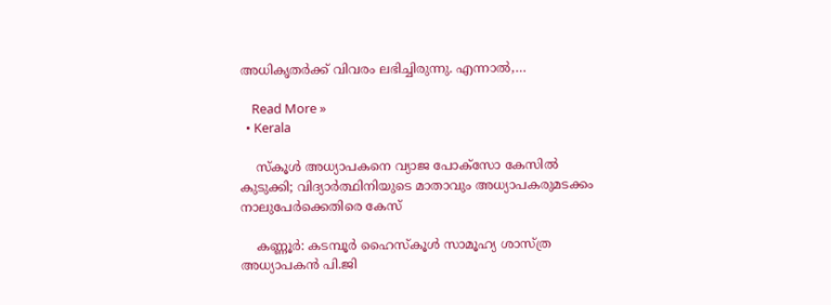അധികൃതര്‍ക്ക് വിവരം ലഭിച്ചിരുന്നു. എന്നാല്‍,…

    Read More »
  • Kerala

    സ്‌കൂള്‍ അധ്യാപകനെ വ്യാജ പോക്‌സോ കേസില്‍ കുടുക്കി; വിദ്യാര്‍ത്ഥിനിയുടെ മാതാവും അധ്യാപകരുമടക്കം നാലുപേര്‍ക്കെതിരെ കേസ്

    കണ്ണൂര്‍: കടമ്പൂര്‍ ഹൈസ്‌കൂള്‍ സാമൂഹ്യ ശാസ്ത്ര അധ്യാപകന്‍ പി.ജി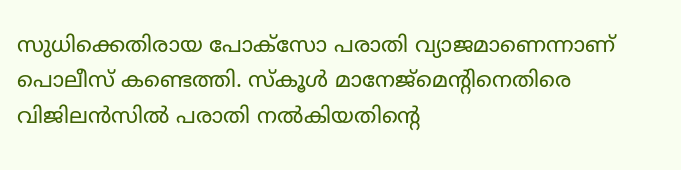സുധിക്കെതിരായ പോക്സോ പരാതി വ്യാജമാണെന്നാണ് പൊലീസ് കണ്ടെത്തി. സ്‌കൂള്‍ മാനേജ്മെന്റിനെതിരെ വിജിലന്‍സില്‍ പരാതി നല്‍കിയതിന്റെ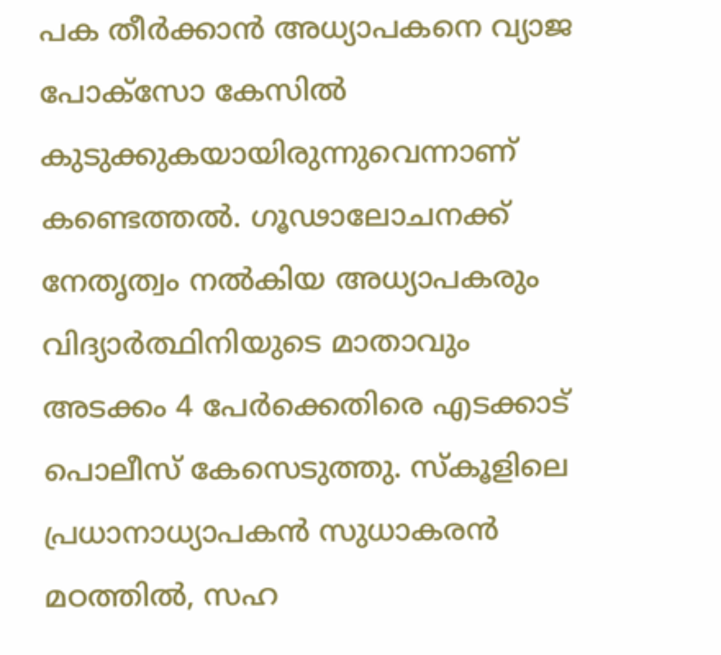പക തീര്‍ക്കാന്‍ അധ്യാപകനെ വ്യാജ പോക്സോ കേസില്‍ കുടുക്കുകയായിരുന്നുവെന്നാണ് കണ്ടെത്തല്‍. ഗൂഢാലോചനക്ക് നേതൃത്വം നല്‍കിയ അധ്യാപകരും വിദ്യാര്‍ത്ഥിനിയുടെ മാതാവും അടക്കം 4 പേര്‍ക്കെതിരെ എടക്കാട് പൊലീസ് കേസെടുത്തു. സ്‌കൂളിലെ പ്രധാനാധ്യാപകന്‍ സുധാകരന്‍ മഠത്തില്‍, സഹ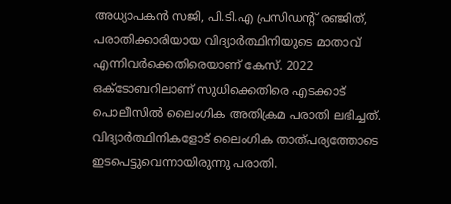അധ്യാപകന്‍ സജി, പി.ടി.എ പ്രസിഡന്റ് രഞ്ജിത്, പരാതിക്കാരിയായ വിദ്യാര്‍ത്ഥിനിയുടെ മാതാവ് എന്നിവര്‍ക്കെതിരെയാണ് കേസ്. 2022 ഒക്ടോബറിലാണ് സുധിക്കെതിരെ എടക്കാട് പൊലീസില്‍ ലൈംഗിക അതിക്രമ പരാതി ലഭിച്ചത്. വിദ്യാര്‍ത്ഥിനികളോട് ലൈംഗിക താത്പര്യത്തോടെ ഇടപെട്ടുവെന്നായിരുന്നു പരാതി.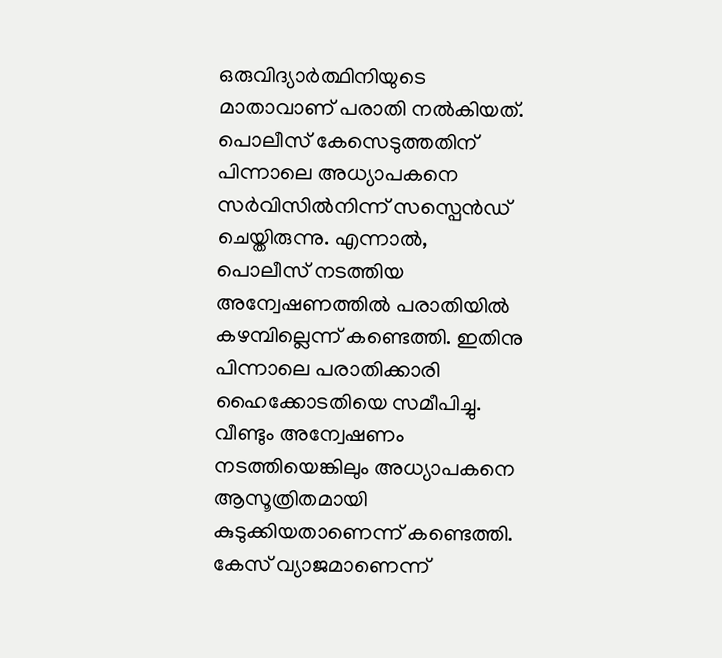ഒരുവിദ്യാര്‍ത്ഥിനിയുടെ മാതാവാണ് പരാതി നല്‍കിയത്. പൊലീസ് കേസെടുത്തതിന് പിന്നാലെ അധ്യാപകനെ സര്‍വിസില്‍നിന്ന് സസ്പെന്‍ഡ് ചെയ്തിരുന്നു. എന്നാല്‍, പൊലീസ് നടത്തിയ അന്വേഷണത്തില്‍ പരാതിയില്‍ കഴമ്പില്ലെന്ന് കണ്ടെത്തി. ഇതിനു പിന്നാലെ പരാതിക്കാരി ഹൈക്കോടതിയെ സമീപിച്ചു. വീണ്ടും അന്വേഷണം നടത്തിയെങ്കിലും അധ്യാപകനെ ആസൂത്രിതമായി കുടുക്കിയതാണെന്ന് കണ്ടെത്തി. കേസ് വ്യാജമാണെന്ന്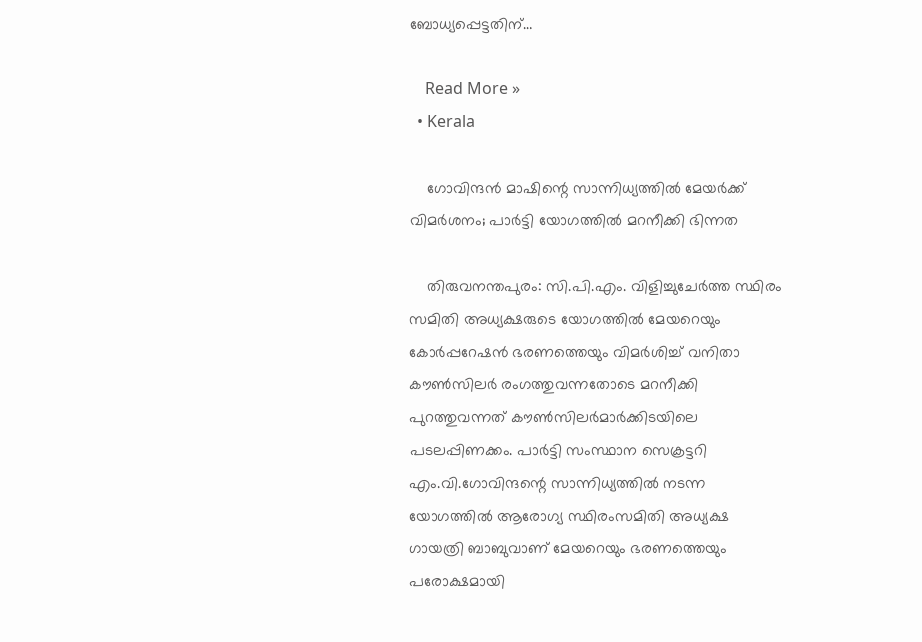ബോധ്യപ്പെട്ടതിന്…

    Read More »
  • Kerala

    ഗോവിന്ദന്‍ മാഷിന്റെ സാന്നിധ്യത്തില്‍ മേയര്‍ക്ക് വിമര്‍ശനം; പാര്‍ട്ടി യോഗത്തില്‍ മറനീക്കി ഭിന്നത

    തിരുവനന്തപുരം: സി.പി.എം. വിളിച്ചുചേര്‍ത്ത സ്ഥിരം സമിതി അധ്യക്ഷരുടെ യോഗത്തില്‍ മേയറെയും കോര്‍പ്പറേഷന്‍ ഭരണത്തെയും വിമര്‍ശിച്ച് വനിതാ കൗണ്‍സിലര്‍ രംഗത്തുവന്നതോടെ മറനീക്കി പുറത്തുവന്നത് കൗണ്‍സിലര്‍മാര്‍ക്കിടയിലെ പടലപ്പിണക്കം. പാര്‍ട്ടി സംസ്ഥാന സെക്രട്ടറി എം.വി.ഗോവിന്ദന്റെ സാന്നിധ്യത്തില്‍ നടന്ന യോഗത്തില്‍ ആരോഗ്യ സ്ഥിരംസമിതി അധ്യക്ഷ ഗായത്രി ബാബുവാണ് മേയറെയും ഭരണത്തെയും പരോക്ഷമായി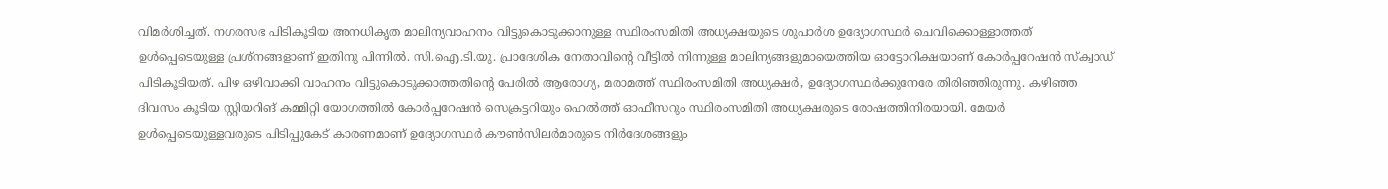വിമര്‍ശിച്ചത്. നഗരസഭ പിടികൂടിയ അനധികൃത മാലിന്യവാഹനം വിട്ടുകൊടുക്കാനുള്ള സ്ഥിരംസമിതി അധ്യക്ഷയുടെ ശുപാര്‍ശ ഉദ്യോഗസ്ഥര്‍ ചെവിക്കൊള്ളാത്തത് ഉള്‍പ്പെടെയുള്ള പ്രശ്‌നങ്ങളാണ് ഇതിനു പിന്നില്‍. സി.ഐ.ടി.യു. പ്രാദേശിക നേതാവിന്റെ വീട്ടില്‍ നിന്നുള്ള മാലിന്യങ്ങളുമായെത്തിയ ഓട്ടോറിക്ഷയാണ് കോര്‍പ്പറേഷന്‍ സ്‌ക്വാഡ് പിടികൂടിയത്. പിഴ ഒഴിവാക്കി വാഹനം വിട്ടുകൊടുക്കാത്തതിന്റെ പേരില്‍ ആരോഗ്യ, മരാമത്ത് സ്ഥിരംസമിതി അധ്യക്ഷര്‍, ഉദ്യോഗസ്ഥര്‍ക്കുനേരേ തിരിഞ്ഞിരുന്നു. കഴിഞ്ഞ ദിവസം കൂടിയ സ്റ്റിയറിങ് കമ്മിറ്റി യോഗത്തില്‍ കോര്‍പ്പറേഷന്‍ സെക്രട്ടറിയും ഹെല്‍ത്ത് ഓഫീസറും സ്ഥിരംസമിതി അധ്യക്ഷരുടെ രോഷത്തിനിരയായി. മേയര്‍ ഉള്‍പ്പെടെയുള്ളവരുടെ പിടിപ്പുകേട് കാരണമാണ് ഉദ്യോഗസ്ഥര്‍ കൗണ്‍സിലര്‍മാരുടെ നിര്‍ദേശങ്ങളും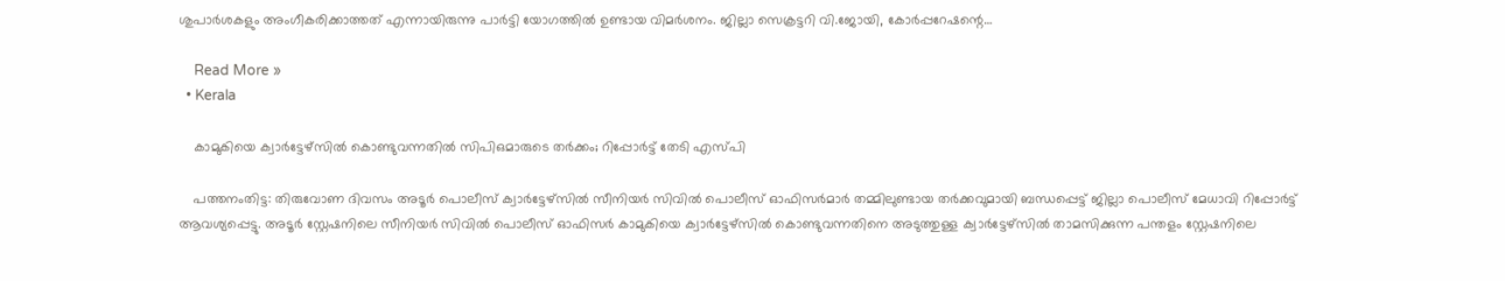ശുപാര്‍ശകളും അംഗീകരിക്കാത്തത് എന്നായിരുന്നു പാര്‍ട്ടി യോഗത്തില്‍ ഉണ്ടായ വിമര്‍ശനം. ജില്ലാ സെക്രട്ടറി വി.ജോയി, കോര്‍പ്പറേഷന്റെ…

    Read More »
  • Kerala

    കാമുകിയെ ക്വാര്‍ട്ടേഴ്‌സില്‍ കൊണ്ടുവന്നതില്‍ സിപിഒമാരുടെ തര്‍ക്കം; റിപ്പോര്‍ട്ട് തേടി എസ്പി

    പത്തനംതിട്ട: തിരുവോണ ദിവസം അടൂര്‍ പൊലീസ് ക്വാര്‍ട്ടേഴ്‌സില്‍ സീനിയര്‍ സിവില്‍ പൊലീസ് ഓഫിസര്‍മാര്‍ തമ്മിലുണ്ടായ തര്‍ക്കവുമായി ബന്ധപ്പെട്ട് ജില്ലാ പൊലീസ് മേധാവി റിപ്പോര്‍ട്ട് ആവശ്യപ്പെട്ടു. അടൂര്‍ സ്റ്റേഷനിലെ സീനിയര്‍ സിവില്‍ പൊലീസ് ഓഫിസര്‍ കാമുകിയെ ക്വാര്‍ട്ടേഴ്‌സില്‍ കൊണ്ടുവന്നതിനെ അടുത്തുള്ള ക്വാര്‍ട്ടേഴ്‌സില്‍ താമസിക്കുന്ന പന്തളം സ്റ്റേഷനിലെ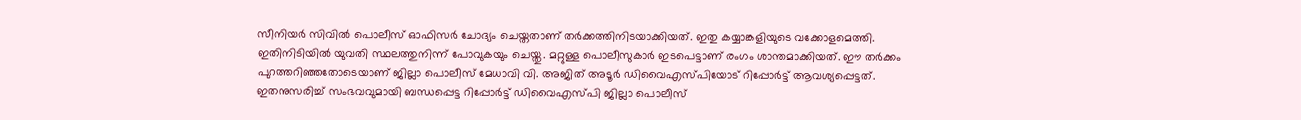സീനിയര്‍ സിവില്‍ പൊലീസ് ഓഫിസര്‍ ചോദ്യം ചെയ്തതാണ് തര്‍ക്കത്തിനിടയാക്കിയത്. ഇതു കയ്യാങ്കളിയുടെ വക്കോളമെത്തി. ഇതിനിടിയില്‍ യുവതി സ്ഥലത്തുനിന്ന് പോവുകയും ചെയ്തു. മറ്റുള്ള പൊലീസുകാര്‍ ഇടപെട്ടാണ് രംഗം ശാന്തമാക്കിയത്. ഈ തര്‍ക്കം പുറത്തറിഞ്ഞതോടെയാണ് ജില്ലാ പൊലീസ് മേധാവി വി. അജിത് അടൂര്‍ ഡിവൈഎസ്പിയോട് റിപ്പോര്‍ട്ട് ആവശ്യപ്പെട്ടത്. ഇതനുസരിച്ച് സംഭവവുമായി ബന്ധപ്പെട്ട റിപ്പോര്‍ട്ട് ഡിവൈഎസ്പി ജില്ലാ പൊലീസ്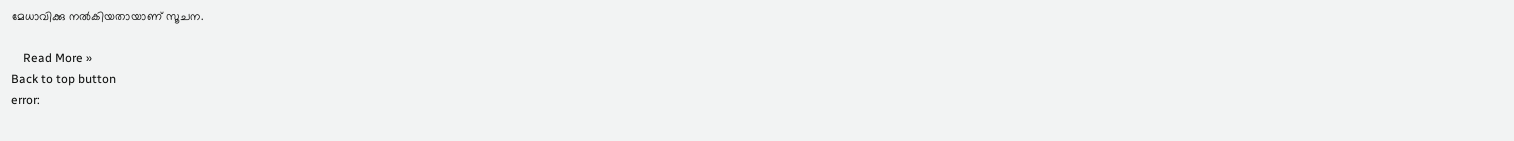മേധാവിക്കു നല്‍കിയതായാണ് സൂചന.

    Read More »
Back to top button
error: